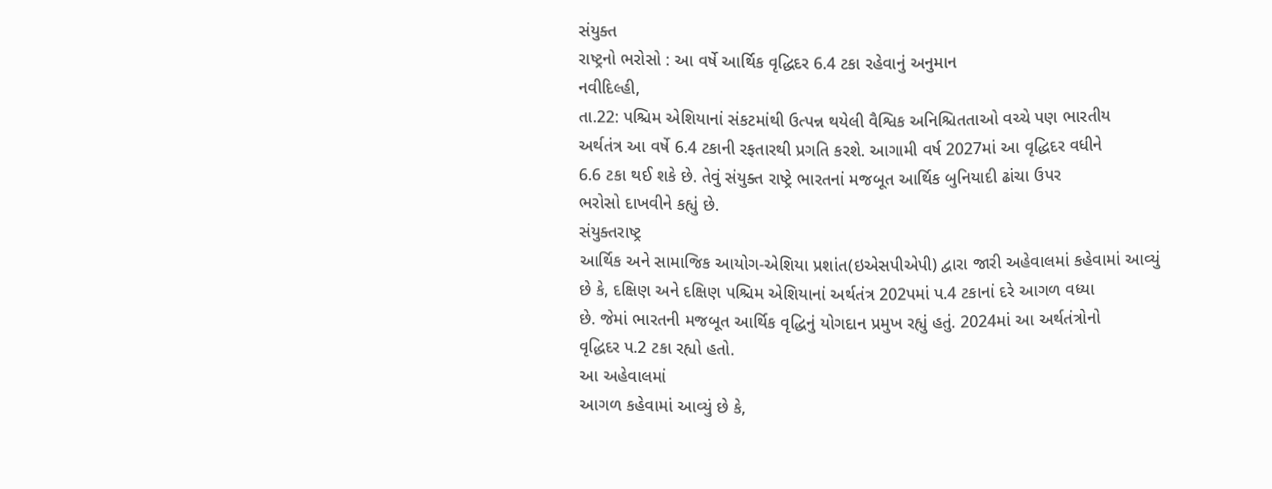સંયુક્ત
રાષ્ટ્રનો ભરોસો : આ વર્ષે આર્થિક વૃદ્ધિદર 6.4 ટકા રહેવાનું અનુમાન
નવીદિલ્હી,
તા.22: પશ્ચિમ એશિયાનાં સંકટમાંથી ઉત્પન્ન થયેલી વૈશ્વિક અનિશ્ચિતતાઓ વચ્ચે પણ ભારતીય
અર્થતંત્ર આ વર્ષે 6.4 ટકાની રફતારથી પ્રગતિ કરશે. આગામી વર્ષ 2027માં આ વૃદ્ધિદર વધીને
6.6 ટકા થઈ શકે છે. તેવું સંયુક્ત રાષ્ટ્રે ભારતનાં મજબૂત આર્થિક બુનિયાદી ઢાંચા ઉપર
ભરોસો દાખવીને કહ્યું છે.
સંયુક્તરાષ્ટ્ર
આર્થિક અને સામાજિક આયોગ-એશિયા પ્રશાંત(ઇએસપીએપી) દ્વારા જારી અહેવાલમાં કહેવામાં આવ્યું
છે કે, દક્ષિણ અને દક્ષિણ પશ્ચિમ એશિયાનાં અર્થતંત્ર 202પમાં પ.4 ટકાનાં દરે આગળ વધ્યા
છે. જેમાં ભારતની મજબૂત આર્થિક વૃદ્ધિનું યોગદાન પ્રમુખ રહ્યું હતું. 2024માં આ અર્થતંત્રોનો
વૃદ્ધિદર પ.2 ટકા રહ્યો હતો.
આ અહેવાલમાં
આગળ કહેવામાં આવ્યું છે કે,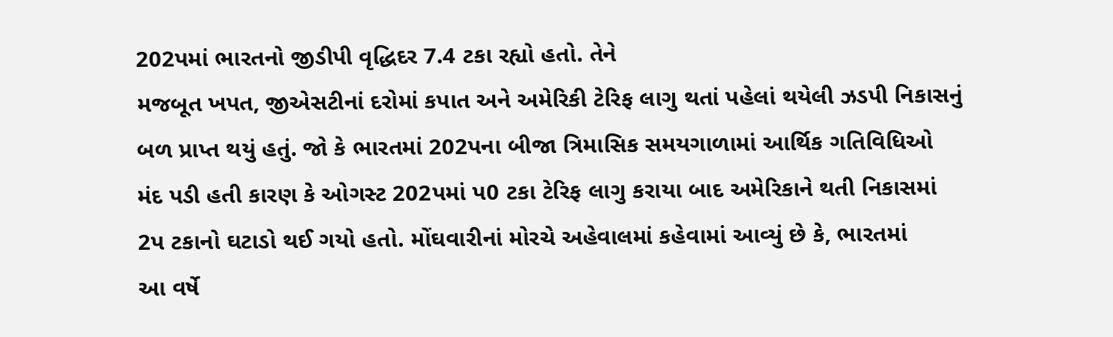202પમાં ભારતનો જીડીપી વૃદ્ધિદર 7.4 ટકા રહ્યો હતો. તેને
મજબૂત ખપત, જીએસટીનાં દરોમાં કપાત અને અમેરિકી ટેરિફ લાગુ થતાં પહેલાં થયેલી ઝડપી નિકાસનું
બળ પ્રાપ્ત થયું હતું. જો કે ભારતમાં 202પના બીજા ત્રિમાસિક સમયગાળામાં આર્થિક ગતિવિધિઓ
મંદ પડી હતી કારણ કે ઓગસ્ટ 202પમાં પ0 ટકા ટેરિફ લાગુ કરાયા બાદ અમેરિકાને થતી નિકાસમાં
2પ ટકાનો ઘટાડો થઈ ગયો હતો. મોંઘવારીનાં મોરચે અહેવાલમાં કહેવામાં આવ્યું છે કે, ભારતમાં
આ વર્ષે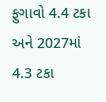ફુગાવો 4.4 ટકા અને 2027માં 4.3 ટકા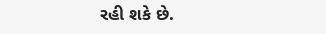રહી શકે છે.